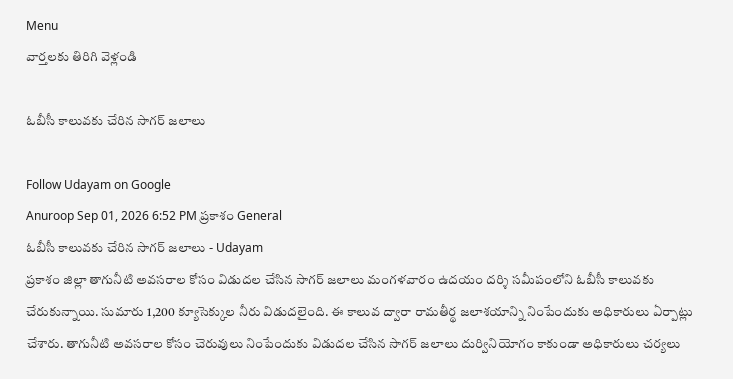Menu
వార్తలకు తిరిగి వెళ్లండి

ఓబీసీ కాలువకు చేరిన సాగర్ జలాలు

Follow Udayam on Google
Anuroop Sep 01, 2026 6:52 PM ప్రకాశం General
ఓబీసీ కాలువకు చేరిన సాగర్ జలాలు - Udayam
ప్రకాశం జిల్లా తాగునీటి అవసరాల కోసం విడుదల చేసిన సాగర్ జలాలు మంగళవారం ఉదయం దర్శి సమీపంలోని ఓబీసీ కాలువకు చేరుకున్నాయి. సుమారు 1,200 క్యూసెక్కుల నీరు విడుదలైంది. ఈ కాలువ ద్వారా రామతీర్థ జలాశయాన్ని నింపేందుకు అధికారులు ఏర్పాట్లు చేశారు. తాగునీటి అవసరాల కోసం చెరువులు నింపేందుకు విడుదల చేసిన సాగర్ జలాలు దుర్వినియోగం కాకుండా అధికారులు చర్యలు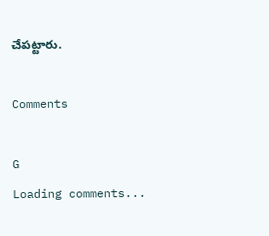చేపట్టారు.

Comments

G
Loading comments...